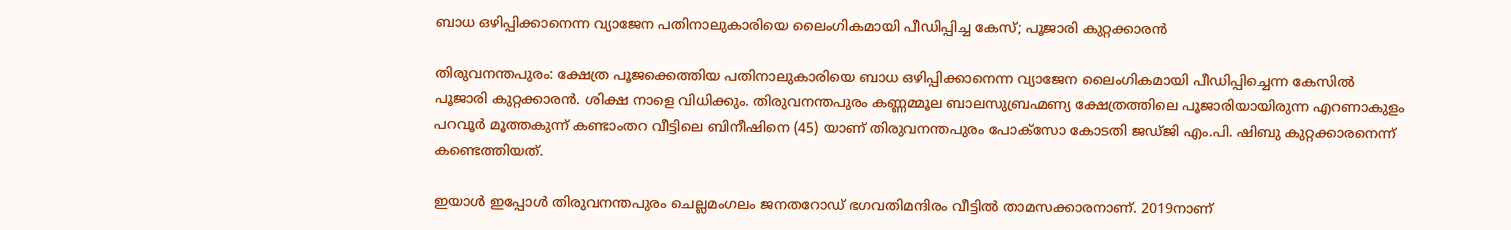ബാധ ഒഴിപ്പിക്കാനെന്ന വ്യാജേന പതിനാലുകാരിയെ ലൈംഗികമായി പീഡിപ്പിച്ച കേസ്; പൂജാരി കുറ്റക്കാരൻ

തിരുവനന്തപുരം: ക്ഷേത്ര പൂജക്കെത്തിയ പതിനാലുകാരിയെ ബാധ ഒഴിപ്പിക്കാനെന്ന വ്യാജേന ലൈംഗികമായി പീഡിപ്പിച്ചെന്ന കേസിൽ പൂജാരി കുറ്റക്കാരൻ. ശിക്ഷ നാളെ വിധിക്കും. തിരുവനന്തപുരം കണ്ണമ്മൂല ബാലസുബ്രഹ്മണ്യ ക്ഷേത്രത്തിലെ പൂജാരിയായിരുന്ന എറണാകുളം പറവൂർ മൂത്തകുന്ന് കണ്ടാംതറ വീട്ടിലെ ബിനീഷിനെ (45) യാണ് തിരുവനന്തപുരം പോക്സോ കോടതി ജഡ്‌ജി എം.പി. ഷിബു കുറ്റക്കാരനെന്ന് കണ്ടെത്തിയത്.

ഇയാൾ ഇപ്പോൾ തിരുവനന്തപുരം ചെല്ലമംഗലം ജനതറോഡ് ഭഗവതിമന്ദിരം വീട്ടിൽ താമസക്കാരനാണ്. 2019നാണ്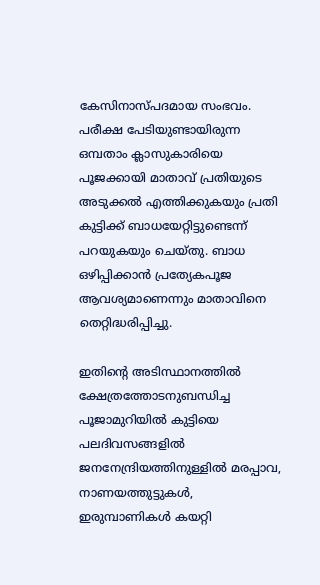കേസിനാസ്പദമായ സംഭവം. പരീക്ഷ പേടിയുണ്ടായിരുന്ന ഒമ്പതാം ക്ലാസുകാരിയെ പൂജക്കായി മാതാവ് പ്രതിയുടെ അടുക്കൽ എത്തിക്കുകയും പ്രതി കുട്ടിക്ക് ബാധയേറ്റിട്ടുണ്ടെന്ന് പറയുകയും ചെയ്തു. ബാധ ഒഴിപ്പിക്കാൻ പ്രത്യേകപൂജ ആവശ്യമാണെന്നും മാതാവിനെ തെറ്റിദ്ധരിപ്പിച്ചു.

ഇതിന്‍റെ അടിസ്ഥാനത്തിൽ ക്ഷേത്രത്തോടനുബന്ധിച്ച പൂജാമുറിയിൽ കുട്ടിയെ പലദിവസങ്ങളിൽ ജനനേന്ദ്രിയത്തിനുള്ളിൽ മരപ്പാവ, നാണയത്തുട്ടുകൾ, ഇരുമ്പാണികൾ കയറ്റി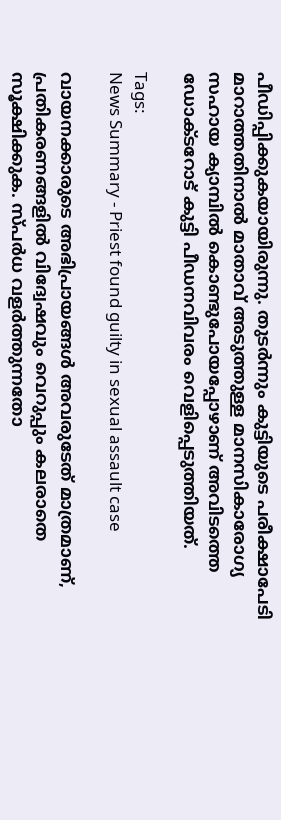പീഡിപ്പിക്കുകയായിരുന്നു. തുടർന്നും കുട്ടിയുടെ പരീക്ഷാപേടി മാറാത്തതിനാൽ മാതാവ് അടുത്തുള്ള മാനസികാരോഗ്യ സഹായ ക്യാമ്പിൽ കൊണ്ടുപോയപ്പോഴാണ് അവിടത്തെ ഡോക്ടറോട് കുട്ടി പീഡനവിവരം വെളിപ്പെടുത്തിയത്.

Tags:
News Summary - Priest found guilty in sexual assault case

വായനക്കാരുടെ അഭിപ്രായങ്ങള്‍ അവരുടേത് മാത്രമാണ്, പ്രതികരണങ്ങളിൽ വിദ്വേഷവും വെറുപ്പും കലരാതെ സൂക്ഷിക്കുക. സ്പർധ വളർത്തുന്നതോ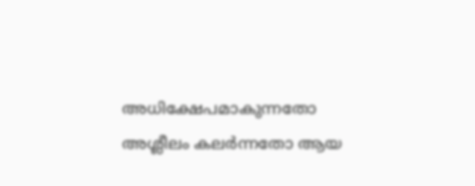അധിക്ഷേപമാകുന്നതോ അശ്ലീലം കലർന്നതോ ആയ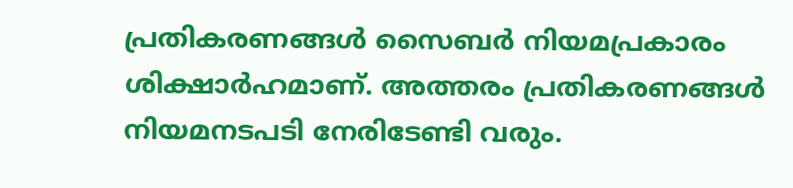പ്രതികരണങ്ങൾ സൈബർ നിയമപ്രകാരം ശിക്ഷാർഹമാണ്. അത്തരം പ്രതികരണങ്ങൾ നിയമനടപടി നേരിടേണ്ടി വരും.